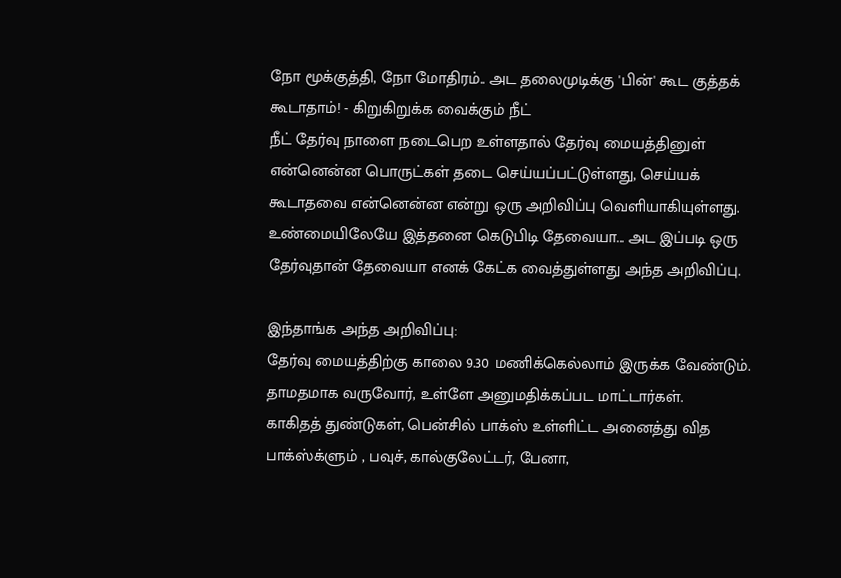நோ மூக்குத்தி, நோ மோதிரம்.. அட தலைமுடிக்கு 'பின்' கூட குத்தக் கூடாதாம்! - கிறுகிறுக்க வைக்கும் நீட்
நீட் தேர்வு நாளை நடைபெற உள்ளதால் தேர்வு மையத்தினுள் என்னென்ன பொருட்கள் தடை செய்யப்பட்டுள்ளது, செய்யக் கூடாதவை என்னென்ன என்று ஒரு அறிவிப்பு வெளியாகியுள்ளது.
உண்மையிலேயே இத்தனை கெடுபிடி தேவையா... அட இப்படி ஒரு தேர்வுதான் தேவையா எனக் கேட்க வைத்துள்ளது அந்த அறிவிப்பு.

இந்தாங்க அந்த அறிவிப்பு:
தேர்வு மையத்திற்கு காலை 9.30 மணிக்கெல்லாம் இருக்க வேண்டும். தாமதமாக வருவோர், உள்ளே அனுமதிக்கப்பட மாட்டார்கள்.
காகிதத் துண்டுகள், பென்சில் பாக்ஸ் உள்ளிட்ட அனைத்து வித பாக்ஸ்க்ளும் , பவுச், கால்குலேட்டர், பேனா,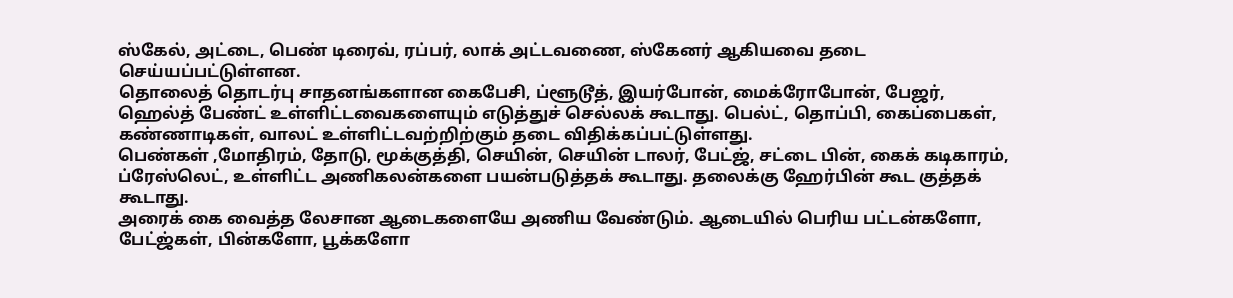ஸ்கேல், அட்டை, பெண் டிரைவ், ரப்பர், லாக் அட்டவணை, ஸ்கேனர் ஆகியவை தடை செய்யப்பட்டுள்ளன.
தொலைத் தொடர்பு சாதனங்களான கைபேசி, ப்ளூடூத், இயர்போன், மைக்ரோபோன், பேஜர், ஹெல்த் பேண்ட் உள்ளிட்டவைகளையும் எடுத்துச் செல்லக் கூடாது. பெல்ட், தொப்பி, கைப்பைகள், கண்ணாடிகள், வாலட் உள்ளிட்டவற்றிற்கும் தடை விதிக்கப்பட்டுள்ளது.
பெண்கள் ,மோதிரம், தோடு, மூக்குத்தி, செயின், செயின் டாலர், பேட்ஜ், சட்டை பின், கைக் கடிகாரம், ப்ரேஸ்லெட், உள்ளிட்ட அணிகலன்களை பயன்படுத்தக் கூடாது. தலைக்கு ஹேர்பின் கூட குத்தக் கூடாது.
அரைக் கை வைத்த லேசான ஆடைகளையே அணிய வேண்டும். ஆடையில் பெரிய பட்டன்களோ, பேட்ஜ்கள், பின்களோ, பூக்களோ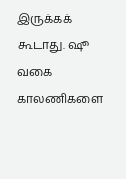இருக்கக் கூடாது. ஷூ வகை காலணிகளை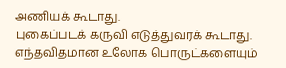அணியக் கூடாது.
புகைப்படக் கருவி எடுத்துவரக் கூடாது. எந்தவிதமான உலோக பொருட்களையும்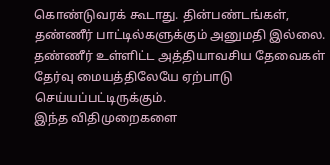கொண்டுவரக் கூடாது. தின்பண்டங்கள், தண்ணீர் பாட்டில்களுக்கும் அனுமதி இல்லை.
தண்ணீர் உள்ளிட்ட அத்தியாவசிய தேவைகள் தேர்வு மையத்திலேயே ஏற்பாடு செய்யப்பட்டிருக்கும்.
இந்த விதிமுறைகளை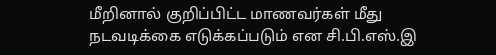மீறினால் குறிப்பிட்ட மாணவர்கள் மீது நடவடிக்கை எடுக்கப்படும் என சி.பி.எஸ்.இ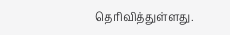தெரிவித்துள்ளது.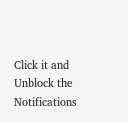Click it and Unblock the Notifications